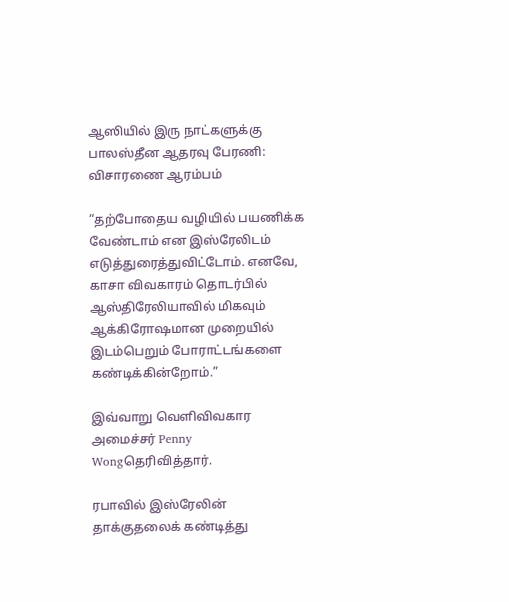ஆஸியில் இரு நாட்களுக்கு பாலஸ்தீன ஆதரவு பேரணி: விசாரணை ஆரம்பம்

“தற்போதைய வழியில் பயணிக்க வேண்டாம் என இஸ்ரேலிடம் எடுத்துரைத்துவிட்டோம். எனவே, காசா விவகாரம் தொடர்பில் ஆஸ்திரேலியாவில் மிகவும் ஆக்கிரோஷமான முறையில் இடம்பெறும் போராட்டங்களை கண்டிக்கின்றோம்.”

இவ்வாறு வெளிவிவகார அமைச்சர் Penny Wongதெரிவித்தார்.

ரபாவில் இஸ்ரேலின் தாக்குதலைக் கண்டித்து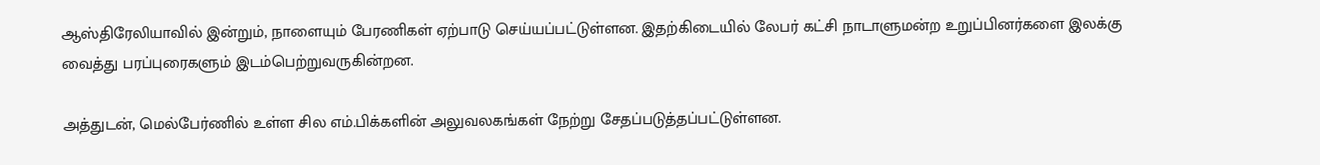ஆஸ்திரேலியாவில் இன்றும், நாளையும் பேரணிகள் ஏற்பாடு செய்யப்பட்டுள்ளன. இதற்கிடையில் லேபர் கட்சி நாடாளுமன்ற உறுப்பினர்களை இலக்கு வைத்து பரப்புரைகளும் இடம்பெற்றுவருகின்றன.

அத்துடன், மெல்பேர்ணில் உள்ள சில எம்.பிக்களின் அலுவலகங்கள் நேற்று சேதப்படுத்தப்பட்டுள்ளன.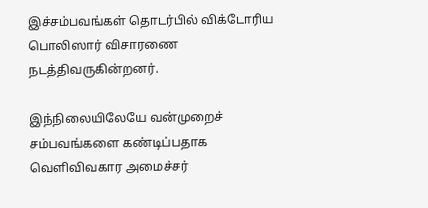இச்சம்பவங்கள் தொடர்பில் விக்டோரிய பொலிஸார் விசாரணை நடத்திவருகின்றனர்.

இந்நிலையிலேயே வன்முறைச் சம்பவங்களை கண்டிப்பதாக வெளிவிவகார அமைச்சர்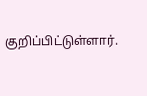குறிப்பிட்டுள்ளார்.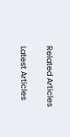Related Articles

Latest Articles